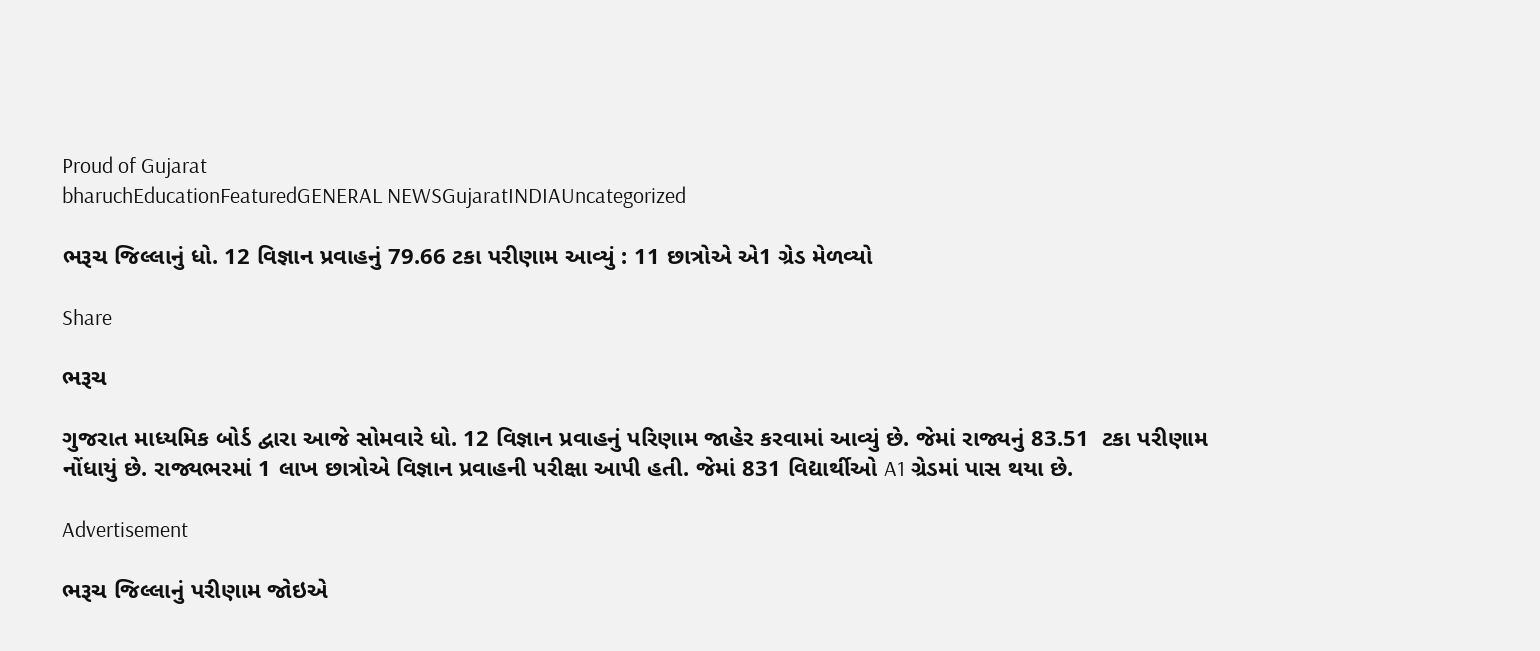Proud of Gujarat
bharuchEducationFeaturedGENERAL NEWSGujaratINDIAUncategorized

ભરૂચ જિલ્લાનું ધો. 12 વિજ્ઞાન પ્રવાહનું 79.66 ટકા પરીણામ આવ્યું : 11 છાત્રોએ એ1 ગ્રેડ મેળવ્યો

Share

ભરૂચ

ગુજરાત માધ્યમિક બોર્ડ દ્વારા આજે સોમવારે ધો. 12 વિજ્ઞાન પ્રવાહનું પરિણામ જાહેર કરવામાં આવ્યું છે. જેમાં રાજ્યનું 83.51  ટકા પરીણામ નોંધાયું છે. રાજ્યભરમાં 1 લાખ છાત્રોએ વિજ્ઞાન પ્રવાહની પરીક્ષા આપી હતી. જેમાં 831 વિદ્યાર્થીઓ A1 ગ્રેડમાં પાસ થયા છે.

Advertisement

ભરૂચ જિલ્લાનું પરીણામ જોઇએ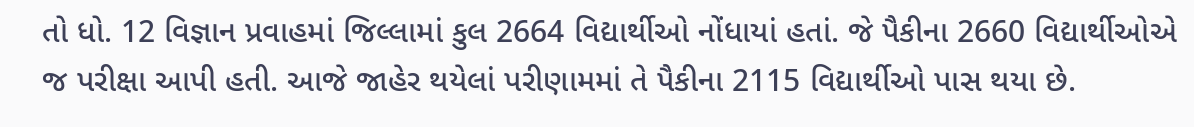તો ધો. 12 વિજ્ઞાન પ્રવાહમાં જિલ્લામાં કુલ 2664 વિદ્યાર્થીઓ નોંધાયાં હતાં. જે પૈકીના 2660 વિદ્યાર્થીઓએ જ પરીક્ષા આપી હતી. આજે જાહેર થયેલાં પરીણામમાં તે પૈકીના 2115 વિદ્યાર્થીઓ પાસ થયા છે.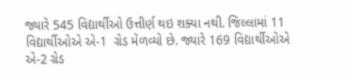જ્યારે 545 વિદ્યાર્થીઓ ઉત્તીર્ણ થઇ શક્યા નથી. જિલ્લામાં 11 વિદ્યાર્થીઓએ એ-1  ગ્રેડ મેળવ્યો છે. જ્યારે 169 વિદ્યાર્થીઓએ એ-2 ગ્રેડ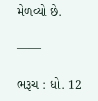મેળવ્યો છે.

——

ભરૂચ : ધો. 12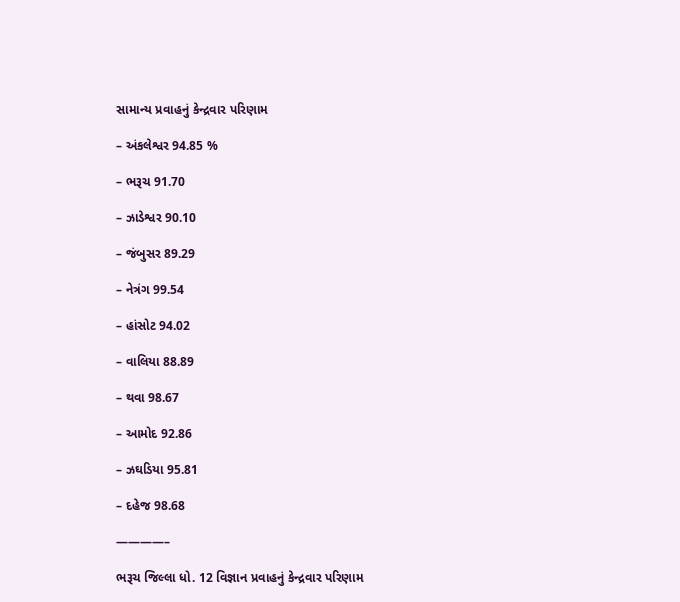સામાન્ય પ્રવાહનું કેન્દ્રવાર પરિણામ

– અંકલેશ્વર 94.85 %

– ભરૂચ 91.70

– ઝાડેશ્વર 90.10

– જંબુસર 89.29

– નેત્રંગ 99.54

– હાંસોટ 94.02

– વાલિયા 88.89

– થવા 98.67

– આમોદ 92.86

– ઝઘડિયા 95.81

– દહેજ 98.68

————–

ભરૂચ જિલ્લા ધો. 12 વિજ્ઞાન પ્રવાહનું કેન્દ્રવાર પરિણામ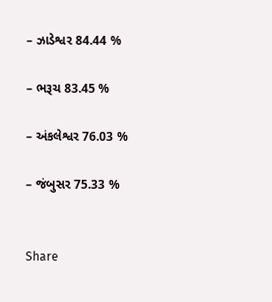– ઝાડેશ્વર 84.44 %

– ભરૂચ 83.45 %

– અંકલેશ્વર 76.03 %

– જંબુસર 75.33 %


Share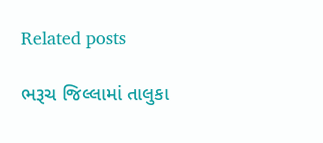Related posts

ભરૂચ જિલ્લામાં તાલુકા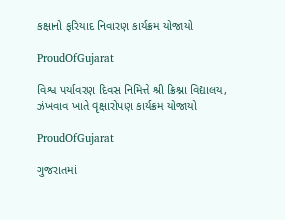કક્ષાનો ફરિયાદ નિવારણ કાર્યક્રમ યોજાયો

ProudOfGujarat

વિશ્વ પર્યાવરણ દિવસ નિમિત્તે શ્રી ક્રિશ્ના વિદ્યાલય, ઝંખવાવ ખાતે વૃક્ષારોપણ કાર્યક્રમ યોજાયો

ProudOfGujarat

ગુજરાતમાં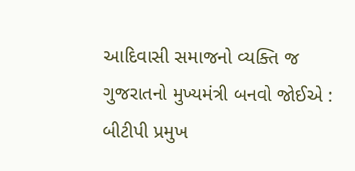આદિવાસી સમાજનો વ્યક્તિ જ ગુજરાતનો મુખ્યમંત્રી બનવો જોઈએ : બીટીપી પ્રમુખ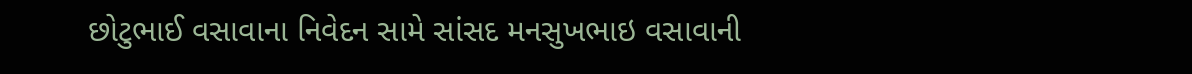છોટુભાઈ વસાવાના નિવેદન સામે સાંસદ મનસુખભાઇ વસાવાની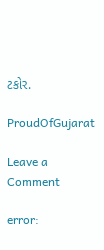ટકોર.

ProudOfGujarat

Leave a Comment

error: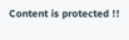Content is protected !!